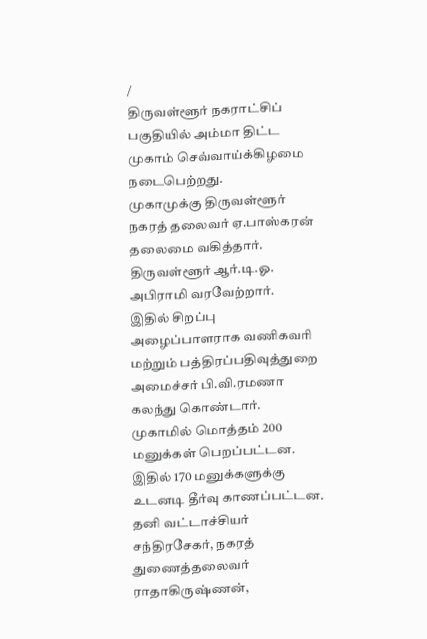/
திருவள்ளூர் நகராட்சிப் பகுதியில் அம்மா திட்ட முகாம் செவ்வாய்க்கிழமை நடைபெற்றது.
முகாமுக்கு திருவள்ளூர் நகரத் தலைவர் ஏ.பாஸ்கரன் தலைமை வகித்தார். திருவள்ளூர் ஆர்.டி.ஓ. அபிராமி வரவேற்றார்.
இதில் சிறப்பு அழைப்பாளராக வணிகவரி மற்றும் பத்திரப்பதிவுத்துறை அமைச்சர் பி.வி.ரமணா கலந்து கொண்டார். முகாமில் மொத்தம் 200 மனுக்கள் பெறப்பட்டன. இதில் 170 மனுக்களுக்கு உடனடி தீர்வு காணப்பட்டன.
தனி வட்டாச்சியர் சந்திரசேகர், நகரத் துணைத்தலைவர் ராதாகிருஷ்ணன்,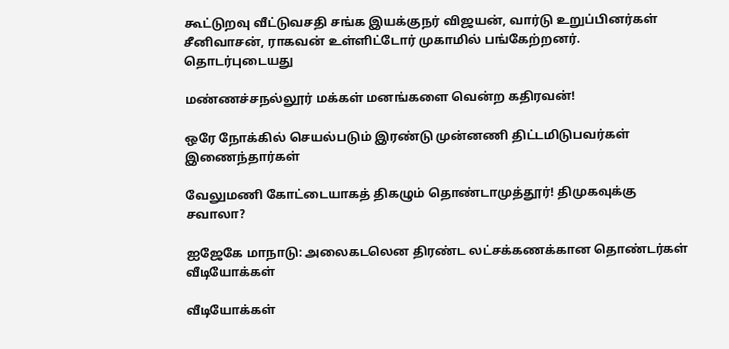கூட்டுறவு வீட்டுவசதி சங்க இயக்குநர் விஜயன், வார்டு உறுப்பினர்கள் சீனிவாசன், ராகவன் உள்ளிட்டோர் முகாமில் பங்கேற்றனர்.
தொடர்புடையது

மண்ணச்சநல்லூர் மக்கள் மனங்களை வென்ற கதிரவன்!

ஒரே நோக்கில் செயல்படும் இரண்டு முன்னணி திட்டமிடுபவர்கள் இணைந்தார்கள்

வேலுமணி கோட்டையாகத் திகழும் தொண்டாமுத்தூர்! திமுகவுக்கு சவாலா?

ஐஜேகே மாநாடு: அலைகடலென திரண்ட லட்சக்கணக்கான தொண்டர்கள்
வீடியோக்கள்

வீடியோக்கள்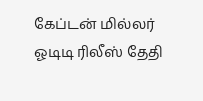கேப்டன் மில்லர் ஓடிடி ரிலீஸ் தேதி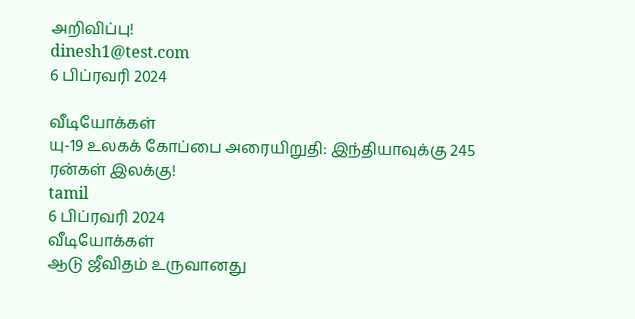அறிவிப்பு!
dinesh1@test.com
6 பிப்ரவரி 2024

வீடியோக்கள்
யு-19 உலகக் கோப்பை அரையிறுதி: இந்தியாவுக்கு 245 ரன்கள் இலக்கு!
tamil
6 பிப்ரவரி 2024
வீடியோக்கள்
ஆடு ஜீவிதம் உருவானது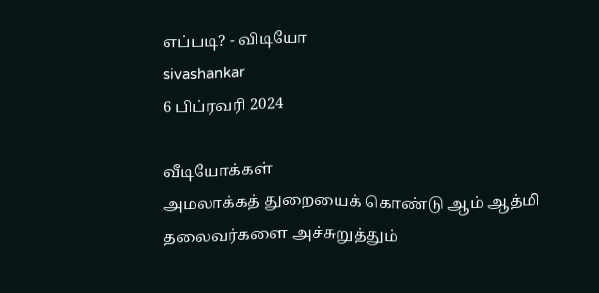எப்படி? - விடியோ
sivashankar
6 பிப்ரவரி 2024

வீடியோக்கள்
அமலாக்கத் துறையைக் கொண்டு ஆம் ஆத்மி தலைவர்களை அச்சுறுத்தும்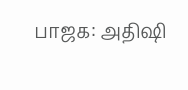பாஜக: அதிஷி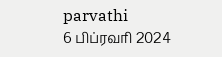parvathi
6 பிப்ரவரி 2024